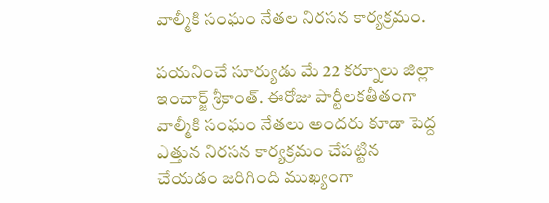వాల్మీకి సంఘం నేతల నిరసన కార్యక్రమం.

పయనించే సూర్యుడు మే 22 కర్నూలు జిల్లా ఇంచార్జ్ శ్రీకాంత్. ఈరోజు పార్టీలకతీతంగా వాల్మీకి సంఘం నేతలు అందరు కూడా పెద్ద ఎత్తున నిరసన కార్యక్రమం చేపట్టిన చేయడం జరిగింది ముఖ్యంగా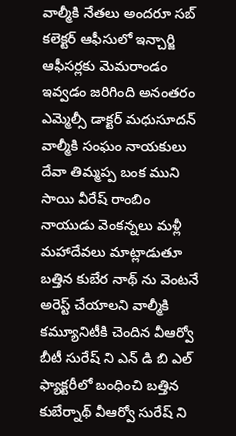వాల్మీకి నేతలు అందరూ సబ్ కలెక్టర్ ఆఫీసులో ఇన్చార్జి ఆఫీసర్లకు మెమరాండం ఇవ్వడం జరిగింది అనంతరం ఎమ్మెల్సీ డాక్టర్ మధుసూదన్ వాల్మీకి సంఘం నాయకులు దేవా తిమ్మప్ప బంక ముని సాయి వీరేష్ రాంబిం నాయుడు వెంకన్నలు మళ్లీ మహాదేవలు మాట్లాడుతూ బత్తిన కుబేర నాథ్ ను వెంటనే అరెస్ట్ చేయాలని వాల్మీకి కమ్యూనిటీకి చెందిన వీఆర్వో బీటీ సురేష్ ని ఎన్ డి బి ఎల్ ఫ్యాక్టరీలో బంధించి బత్తిన కుబేర్నాథ్ వీఆర్వో సురేష్ ని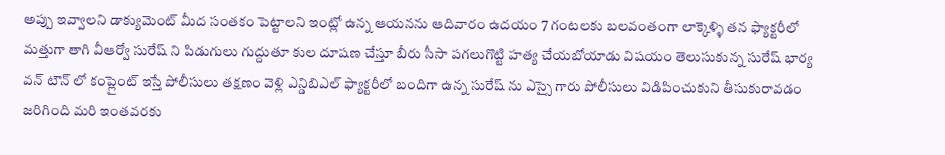అప్పు ఇవ్వాలని డాక్యుమెంట్ మీద సంతకం పెట్టాలని ఇంట్లో ఉన్న ఆయనను ఆదివారం ఉదయం 7 గంటలకు బలవంతంగా లాక్కెళ్ళి తన ఫ్యాక్టరీలో మత్తుగా తాగి వీఆర్వో సురేష్ ని పిడుగులు గుద్దుతూ కుల దూషణ చేస్తూ బీరు సీసా పగలుగొట్టి హత్య చేయబోయాడు విషయం తెలుసుకున్న సురేష్ భార్య వన్ టౌన్ లో కంప్లైంట్ ఇస్తే పోలీసులు తక్షణం వెళ్లి ఎన్డిబిఎల్ ఫ్యాక్టరీలో బందిగా ఉన్న సురేష్ ను ఎస్సై గారు పోలీసులు విడిపించుకుని తీసుకురావడం జరిగింది మరి ఇంతవరకు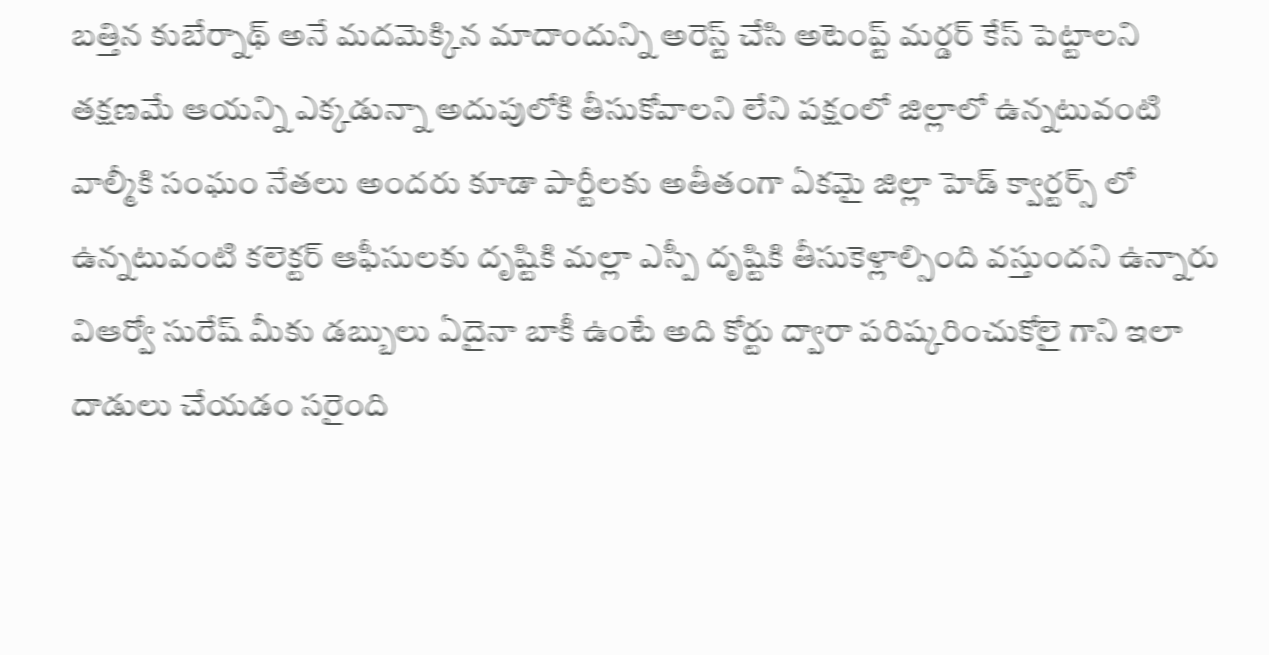బత్తిన కుబేర్నాథ్ అనే మదమెక్కిన మాదాందున్ని అరెస్ట్ చేసి అటెంప్ట్ మర్డర్ కేస్ పెట్టాలని తక్షణమే ఆయన్ని ఎక్కడున్నా అదుపులోకి తీసుకోవాలని లేని పక్షంలో జిల్లాలో ఉన్నటువంటి వాల్మీకి సంఘం నేతలు అందరు కూడా పార్టీలకు అతీతంగా ఏకమై జిల్లా హెడ్ క్వార్టర్స్ లో ఉన్నటువంటి కలెక్టర్ ఆఫీసులకు దృష్టికి మల్లా ఎస్పీ దృష్టికి తీసుకెళ్లాల్సింది వస్తుందని ఉన్నారు విఆర్వో సురేష్ మీకు డబ్బులు ఏదైనా బాకీ ఉంటే అది కోర్టు ద్వారా పరిష్కరించుకోలై గాని ఇలా దాడులు చేయడం సరైంది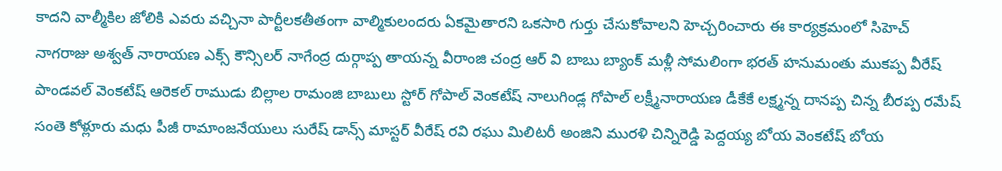కాదని వాల్మీకిల జోలికి ఎవరు వచ్చినా పార్టీలకతీతంగా వాల్మికులందరు ఏకమైతారని ఒకసారి గుర్తు చేసుకోవాలని హెచ్చరించారు ఈ కార్యక్రమంలో సిహెచ్ నాగరాజు అశ్వత్ నారాయణ ఎక్స్ కౌన్సిలర్ నాగేంద్ర దుర్గాప్ప తాయన్న వీరాంజి చంద్ర ఆర్ వి బాబు బ్యాంక్ మళ్లీ సోమలింగా భరత్ హనుమంతు ముకప్ప వీరేష్ పాండవల్ వెంకటేష్ ఆరెకల్ రాముడు బిల్లాల రామంజి బాబులు స్టోర్ గోపాల్ వెంకటేష్ నాలుగిండ్ల గోపాల్ లక్ష్మీనారాయణ డీకేకే లక్ష్మన్న దానప్ప చిన్న బీరప్ప రమేష్ సంతె కోళ్లూరు మధు పీజీ రామాంజనేయులు సురేష్ డాన్స్ మాస్టర్ వీరేష్ రవి రఘు మిలిటరీ అంజిని మురళి చిన్నిరెడ్డి పెద్దయ్య బోయ వెంకటేష్ బోయ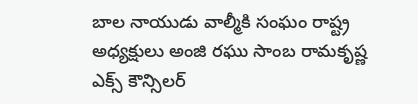బాల నాయుడు వాల్మీకి సంఘం రాష్ట్ర అధ్యక్షులు అంజి రఘు సాంబ రామకృష్ణ ఎక్స్ కౌన్సిలర్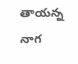తాయన్న నాగ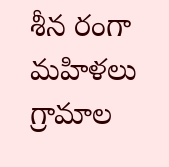శీన రంగా మహిళలు గ్రామాల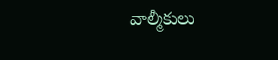వాల్మీకులు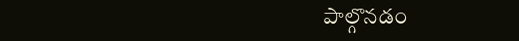పాల్గొనడం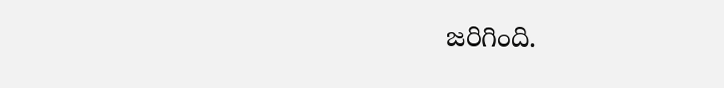జరిగింది.